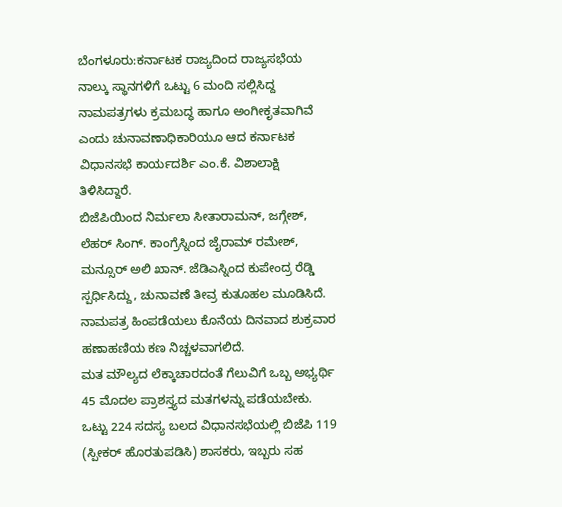ಬೆಂಗಳೂರು:ಕರ್ನಾಟಕ ರಾಜ್ಯದಿಂದ ರಾಜ್ಯಸಭೆಯ ನಾಲ್ಕು ಸ್ಥಾನಗಳಿಗೆ ಒಟ್ಟು 6 ಮಂದಿ ಸಲ್ಲಿಸಿದ್ದ ನಾಮಪತ್ರಗಳು ಕ್ರಮಬದ್ಧ ಹಾಗೂ ಅಂಗೀಕೃತವಾಗಿವೆ ಎಂದು ಚುನಾವಣಾಧಿಕಾರಿಯೂ ಆದ ಕರ್ನಾಟಕ ವಿಧಾನಸಭೆ ಕಾರ್ಯದರ್ಶಿ ಎಂ.ಕೆ. ವಿಶಾಲಾಕ್ಷಿ ತಿಳಿಸಿದ್ದಾರೆ.
ಬಿಜೆಪಿಯಿಂದ ನಿರ್ಮಲಾ ಸೀತಾರಾಮನ್, ಜಗ್ಗೇಶ್, ಲೆಹರ್ ಸಿಂಗ್. ಕಾಂಗ್ರೆಸ್ನಿಂದ ಜೈರಾಮ್ ರಮೇಶ್, ಮನ್ಸೂರ್ ಅಲಿ ಖಾನ್. ಜೆಡಿಎಸ್ನಿಂದ ಕುಪೇಂದ್ರ ರೆಡ್ಡಿ ಸ್ಪರ್ಧಿಸಿದ್ದು, ಚುನಾವಣೆ ತೀವ್ರ ಕುತೂಹಲ ಮೂಡಿಸಿದೆ. ನಾಮಪತ್ರ ಹಿಂಪಡೆಯಲು ಕೊನೆಯ ದಿನವಾದ ಶುಕ್ರವಾರ ಹಣಾಹಣಿಯ ಕಣ ನಿಚ್ಚಳವಾಗಲಿದೆ.
ಮತ ಮೌಲ್ಯದ ಲೆಕ್ಕಾಚಾರದಂತೆ ಗೆಲುವಿಗೆ ಒಬ್ಬ ಅಭ್ಯರ್ಥಿ 45 ಮೊದಲ ಪ್ರಾಶಸ್ತ್ಯದ ಮತಗಳನ್ನು ಪಡೆಯಬೇಕು. ಒಟ್ಟು 224 ಸದಸ್ಯ ಬಲದ ವಿಧಾನಸಭೆಯಲ್ಲಿ ಬಿಜೆಪಿ 119 (ಸ್ಪೀಕರ್ ಹೊರತುಪಡಿಸಿ) ಶಾಸಕರು, ಇಬ್ಬರು ಸಹ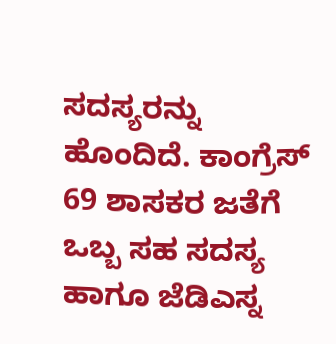ಸದಸ್ಯರನ್ನು ಹೊಂದಿದೆ. ಕಾಂಗ್ರೆಸ್ 69 ಶಾಸಕರ ಜತೆಗೆ ಒಬ್ಬ ಸಹ ಸದಸ್ಯ ಹಾಗೂ ಜೆಡಿಎಸ್ನ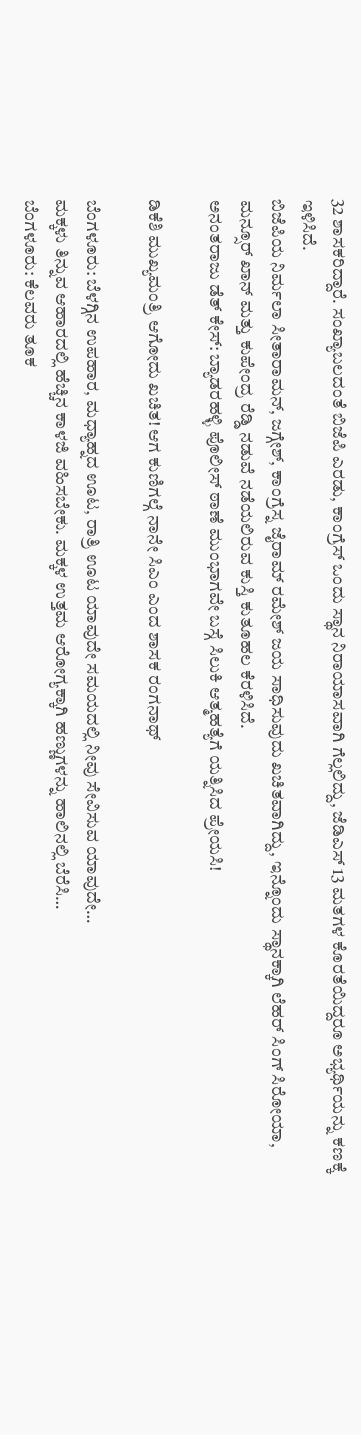32 ಶಾಸಕರಿದ್ದಾರೆ. ಸಂಖ್ಯಾಬಲದಂತೆ ಬಿಜೆಪಿ ಎರಡು, ಕಾಂಗ್ರೆಸ್ ಒಂದು ಸ್ಥಾನ ನಿರಾಯಾಸವಾಗಿ ಗೆಲ್ಲಲಿದ್ದು, ಜೆಡಿಎಸ್ 13 ಮತಗಳ ಕೊರತೆಯಿದ್ದರೂ ಅಭ್ಯರ್ಥಿಯನ್ನು ಕಣಕ್ಕೆ ಇಳಿಸಿದೆ.
ಬಿಜೆಪಿಯ ನಿರ್ಮಲಾ ಸೀತಾರಾಮನ್, ಜಗ್ಗೇಶ್, ಕಾಂಗ್ರೆಸ್ನ ಜೈರಾಮ್ ರಮೇಶ್ ಜಯ ಸಾಧಿಸುವುದು ಖಚಿತವಾಗಿದ್ದು, ಇನ್ನೊಂದು ಸ್ಥಾನಕ್ಕಾಗಿ ಲೆಹರ್ ಸಿಂಗ್ ಸಿರೋಯಾ, ಮನ್ಸೂರ್ ಖಾನ್ ಮತ್ತು ಕುಪೇಂದ್ರ ರೆಡ್ಡಿ ನಡುವೆ ನಡೆಯಲಿರುವ ಕುಸ್ತಿ ಕುತೂಹಲ ಕೆರಳಿಸಿದೆ.
ಅನಂತರಾಜು ಡೆತ್ ಕೇಸ್: ಬ್ಯಾಡರಹಳ್ಳಿ ಪೊಲೀಸ್ ಠಾಣೆ ಮುಂಭಾಗವೇ ಬಸ್ಗೆ ಸಿಲುಕಿ ಆತ್ಮಹತ್ಯೆಗೆ ಯತ್ನಿಸಿದ ಪ್ರೇಯಸಿ!

ಡಿಕೆಶಿ ಮುಖ್ಯಮಂತ್ರಿ ಆಗೋದು ಖಚಿತ! ಆಗ ಕುಣಿಗಲ್ಗೆ ನಾನೇ ಸಿಎಂ ಎಂದ ಶಾಸಕ ರಂಗನಾಥ್

ಬೆಂಗಳೂರು: ಬೆಳಗ್ಗಿನ ಉಪಹಾರ, ಮಧ್ಯಾಹ್ನದ ಊಟ, ರಾತ್ರಿ ಊಟ ಯಾವುದೇ ಸಮಯದಲ್ಲಿ ನೀವು ಸೇವಿಸುವ ಯಾವುದೇ…
ಮಕ್ಕಳು ತಿನ್ನುವ ಆಹಾರದಲ್ಲಿ ಹೆಚ್ಚಿನ ಕಾಳಜಿ ವಹಿಸಬೇಕು. ಮಕ್ಕಳ ಉತ್ತಮ ಆರೋಗ್ಯಕ್ಕಾಗಿ ಹಣ್ಣುಗಳನ್ನು ಹಾಲಿನಲ್ಲಿ ಬೆರೆಸಿ…
ಬೆಂಗಳೂರು: ಕೆಲವರು ತೂಕ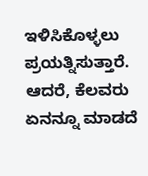ಇಳಿಸಿಕೊಳ್ಳಲು ಪ್ರಯತ್ನಿಸುತ್ತಾರೆ. ಆದರೆ, ಕೆಲವರು ಏನನ್ನೂ ಮಾಡದೆ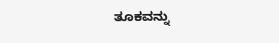ತೂಕವನ್ನು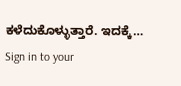ಕಳೆದುಕೊಳ್ಳುತ್ತಾರೆ. ಇದಕ್ಕೆ…
Sign in to your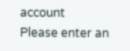account
Please enter an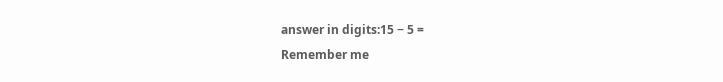answer in digits:15 − 5 =
Remember me